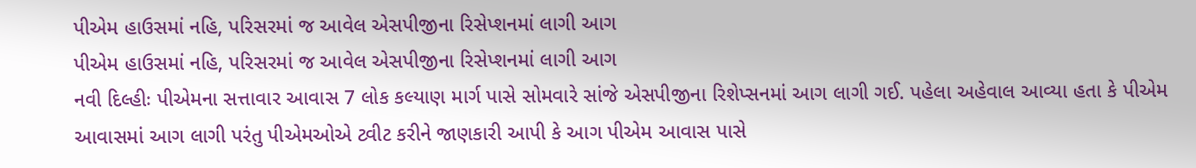પીએમ હાઉસમાં નહિ, પરિસરમાં જ આવેલ એસપીજીના રિસેપ્શનમાં લાગી આગ
પીએમ હાઉસમાં નહિ, પરિસરમાં જ આવેલ એસપીજીના રિસેપ્શનમાં લાગી આગ
નવી દિલ્હીઃ પીએમના સત્તાવાર આવાસ 7 લોક કલ્યાણ માર્ગ પાસે સોમવારે સાંજે એસપીજીના રિશેપ્સનમાં આગ લાગી ગઈ. પહેલા અહેવાલ આવ્યા હતા કે પીએમ આવાસમાં આગ લાગી પરંતુ પીએમઓએ ટ્વીટ કરીને જાણકારી આપી કે આગ પીએમ આવાસ પાસે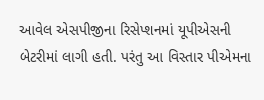આવેલ એસપીજીના રિસેપ્શનમાં યૂપીએસની બેટરીમાં લાગી હતી. પરંતુ આ વિસ્તાર પીએમના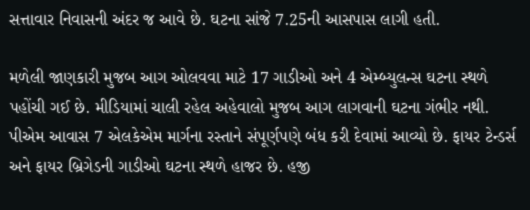સત્તાવાર નિવાસની અંદર જ આવે છે. ઘટના સાંજે 7.25ની આસપાસ લાગી હતી.

મળેલી જાણકારી મુજબ આગ ઓલવવા માટે 17 ગાડીઓ અને 4 એમ્બ્યુલન્સ ઘટના સ્થળે પહોંચી ગઈ છે. મીડિયામાં ચાલી રહેલ અહેવાલો મુજબ આગ લાગવાની ઘટના ગંભીર નથી. પીએમ આવાસ 7 એલકેએમ માર્ગના રસ્તાને સંપૂર્ણપણે બંધ કરી દેવામાં આવ્યો છે. ફાયર ટેન્ડર્સ અને ફાયર બ્રિગેડની ગાડીઓ ઘટના સ્થળે હાજર છે. હજી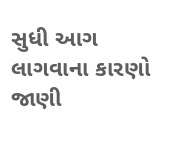સુધી આગ લાગવાના કારણો જાણી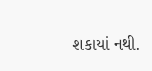શકાયાં નથી.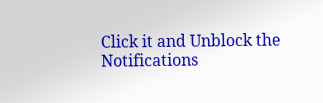Click it and Unblock the Notifications